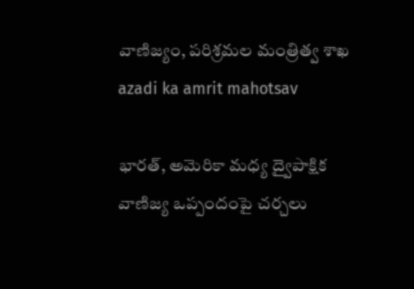వాణిజ్యం, పరిశ్రమల మంత్రిత్వ శాఖ
azadi ka amrit mahotsav

భారత్, అమెరికా మధ్య ద్వైపాక్షిక వాణిజ్య ఒప్పందంపై చర్చలు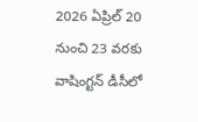2026 ఏప్రిల్ 20 నుంచి 23 వరకు వాషింగ్టన్ డీసీలో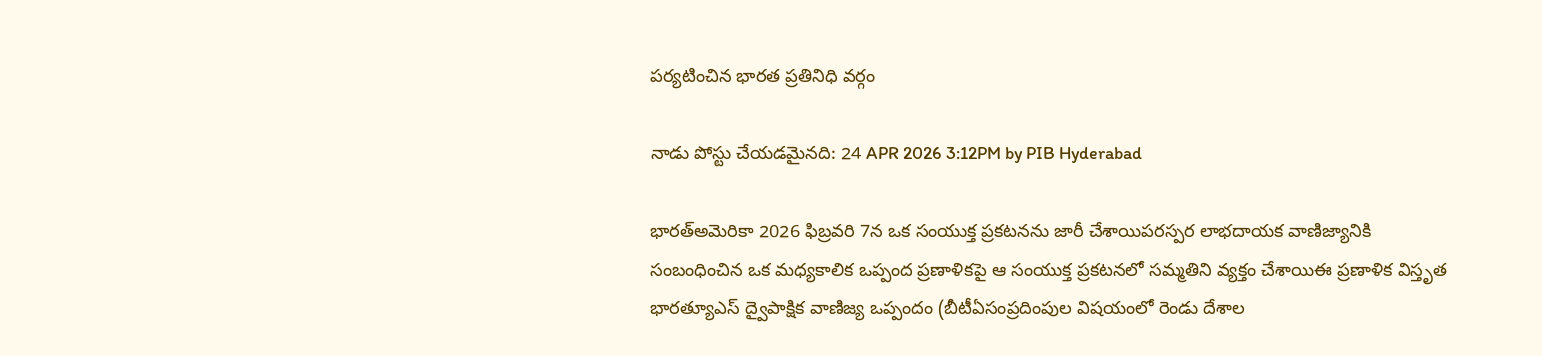పర్యటించిన భారత ప్రతినిధి వర్గం

నాడు పోస్టు చేయడమైనది: 24 APR 2026 3:12PM by PIB Hyderabad

భారత్అమెరికా 2026 ఫిబ్రవరి 7న ఒక సంయుక్త ప్రకటనను జారీ చేశాయిపరస్పర లాభదాయక వాణిజ్యానికి సంబంధించిన ఒక మధ్యకాలిక ఒప్పంద ప్రణాళికపై ఆ సంయుక్త ప్రకటనలో సమ్మతిని వ్యక్తం చేశాయిఈ ప్రణాళిక విస్తృత భారత్యూఎస్ ద్వైపాక్షిక వాణిజ్య ఒప్పందం (బీటీఏసంప్రదింపుల విషయంలో రెండు దేశాల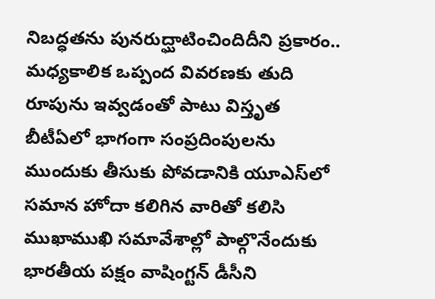నిబద్ధతను పునరుద్ఘాటించిందిదీని ప్రకారం.. మధ్యకాలిక ఒప్పంద వివరణకు తుది రూపును ఇవ్వడంతో పాటు విస్తృత బీటీఏలో భాగంగా సంప్రదింపులను ముందుకు తీసుకు పోవడానికి యూఎస్‌లో సమాన హోదా కలిగిన వారితో కలిసి ముఖాముఖి సమావేశాల్లో పాల్గొనేందుకు భారతీయ పక్షం వాషింగ్టన్ డీసీని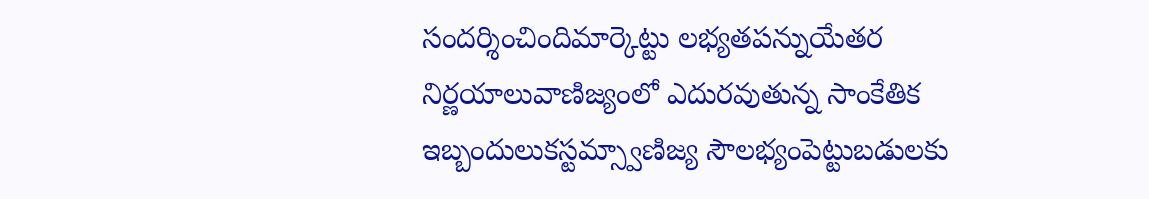సందర్శించిందిమార్కెట్టు లభ్యతపన్నుయేతర నిర్ణయాలువాణిజ్యంలో ఎదురవుతున్న సాంకేతిక ఇబ్బందులుకస్టమ్స్వాణిజ్య సౌలభ్యంపెట్టుబడులకు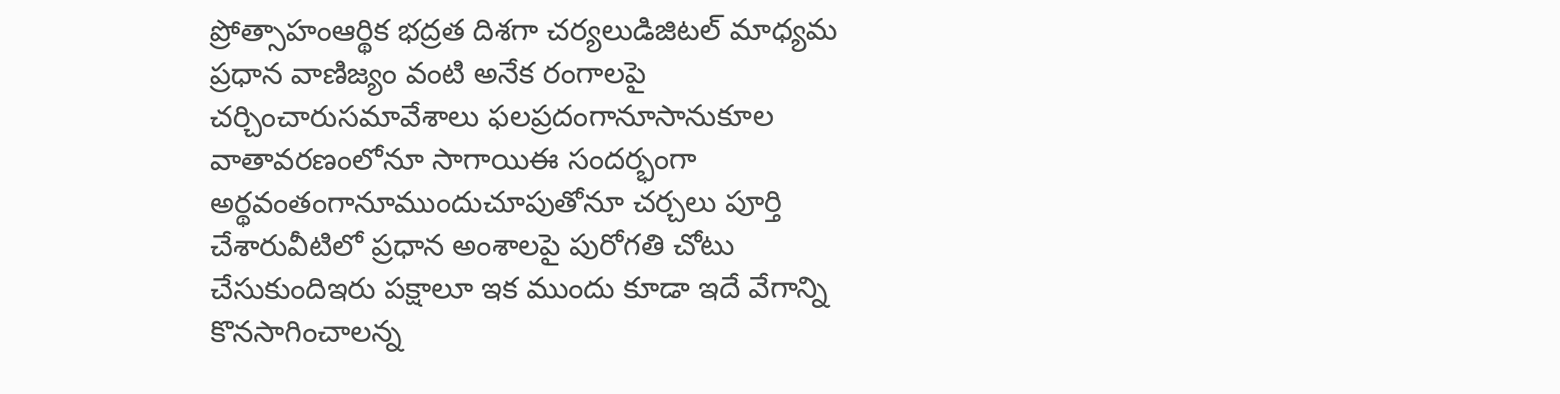ప్రోత్సాహంఆర్థిక భద్రత దిశగా చర్యలుడిజిటల్ మాధ్యమ ప్రధాన వాణిజ్యం వంటి అనేక రంగాలపై చర్చించారుసమావేశాలు ఫలప్రదంగానూసానుకూల వాతావరణంలోనూ సాగాయిఈ సందర్భంగా అర్థవంతంగానూముందుచూపుతోనూ చర్చలు పూర్తి చేశారువీటిలో ప్రధాన అంశాలపై పురోగతి చోటు చేసుకుందిఇరు పక్షాలూ ఇక ముందు కూడా ఇదే వేగాన్ని కొనసాగించాలన్న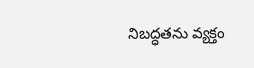నిబద్ధతను వ్యక్తం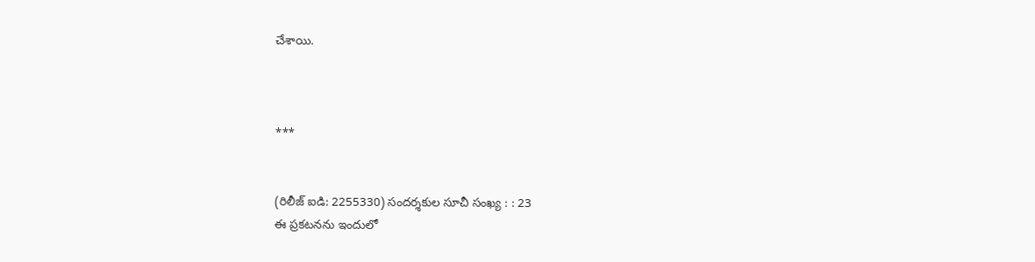చేశాయి.



***


(రిలీజ్ ఐడి: 2255330) సందర్శకుల సూచీ సంఖ్య : : 23
ఈ ప్రకటనను ఇందులో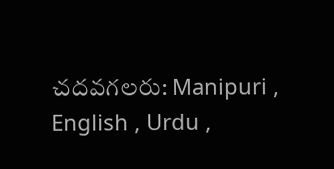చదవగలరు: Manipuri , English , Urdu ,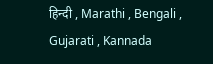हिन्दी , Marathi , Bengali , Gujarati , Kannada